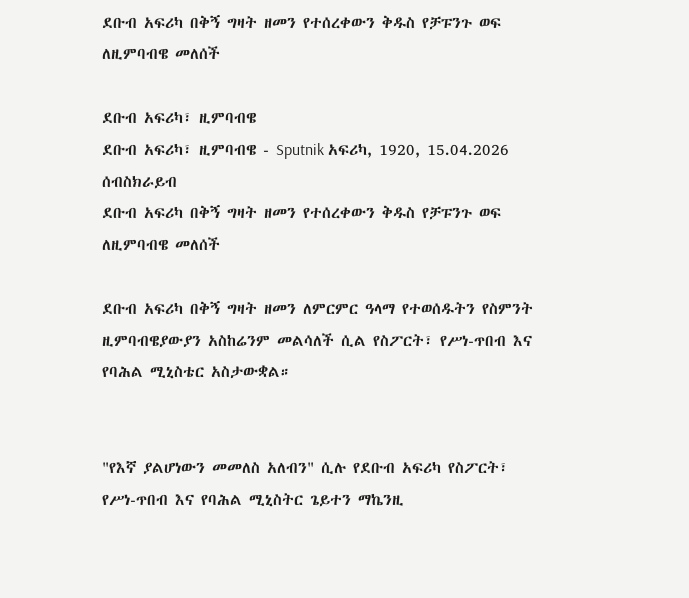ደቡብ አፍሪካ በቅኝ ግዛት ዘመን የተሰረቀውን ቅዱስ የቻፑንጉ ወፍ ለዚምባብዌ መለሰች

ደቡብ አፍሪካ፣ ዚምባብዌ
ደቡብ አፍሪካ፣ ዚምባብዌ - Sputnik አፍሪካ, 1920, 15.04.2026
ሰብስክራይብ
ደቡብ አፍሪካ በቅኝ ግዛት ዘመን የተሰረቀውን ቅዱስ የቻፑንጉ ወፍ ለዚምባብዌ መለሰች

ደቡብ አፍሪካ በቅኝ ግዛት ዘመን ለምርምር ዓላማ የተወሰዱትን የስምንት ዚምባብዌያውያን አስከሬንም መልሳለች ሲል የስፖርት፣ የሥነ-ጥበብ እና የባሕል ሚኒስቴር አስታውቋል።


"የእኛ ያልሆነውን መመለስ አለብን" ሲሉ የደቡብ አፍሪካ የስፖርት፣ የሥነ-ጥበብ እና የባሕል ሚኒስትር ጌይተን ማኬንዚ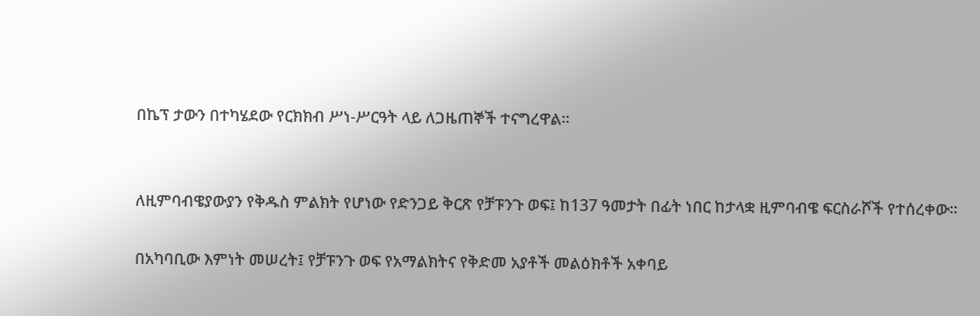በኬፕ ታውን በተካሄደው የርክክብ ሥነ-ሥርዓት ላይ ለጋዜጠኞች ተናግረዋል።


ለዚምባብዌያውያን የቅዱስ ምልክት የሆነው የድንጋይ ቅርጽ የቻፑንጉ ወፍ፤ ከ137 ዓመታት በፊት ነበር ከታላቋ ዚምባብዌ ፍርስራሾች የተሰረቀው።

በአካባቢው እምነት መሠረት፤ የቻፑንጉ ወፍ የአማልክትና የቅድመ አያቶች መልዕክቶች አቀባይ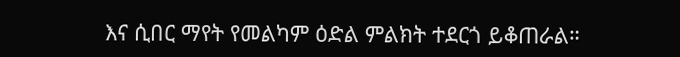እና ሲበር ማየት የመልካም ዕድል ምልክት ተደርጎ ይቆጠራል።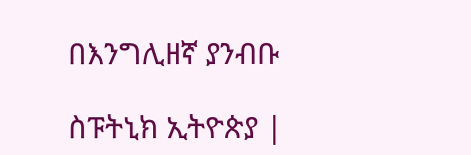በእንግሊዘኛ ያንብቡ

ስፑትኒክ ኢትዮጵያ |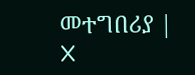መተግበሪያ | X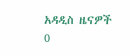አዳዲስ ዜናዎች
0